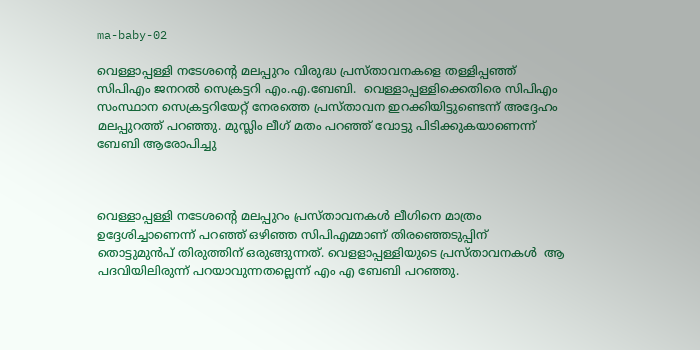ma-baby-02

വെള്ളാപ്പള്ളി നടേശന്റെ മലപ്പുറം വിരുദ്ധ പ്രസ്താവനകളെ തള്ളിപ്പഞ്ഞ് സിപിഎം ജനറൽ സെക്രട്ടറി എം.എ.ബേബി.  വെള്ളാപ്പള്ളിക്കെതിരെ സിപിഎം സംസ്ഥാന സെക്രട്ടറിയേറ്റ് നേരത്തെ പ്രസ്താവന ഇറക്കിയിട്ടുണ്ടെന്ന് അദ്ദേഹം മലപ്പുറത്ത് പറഞ്ഞു. മുസ്ലിം ലീഗ് മതം പറഞ്ഞ് വോട്ടു പിടിക്കുകയാണെന്ന്  ബേബി ആരോപിച്ചു



വെള്ളാപ്പള്ളി നടേശന്റെ മലപ്പുറം പ്രസ്താവനകൾ ലീഗിനെ മാത്രം ഉദ്ദേശിച്ചാണെന്ന് പറഞ്ഞ് ഒഴിഞ്ഞ സിപിഎമ്മാണ് തിരഞ്ഞെടുപ്പിന് തൊട്ടുമുൻപ് തിരുത്തിന് ഒരുങ്ങുന്നത്. വെളളാപ്പള്ളിയുടെ പ്രസ്താവനകൾ  ആ പദവിയിലിരുന്ന് പറയാവുന്നതല്ലെന്ന് എം എ ബേബി പറഞ്ഞു.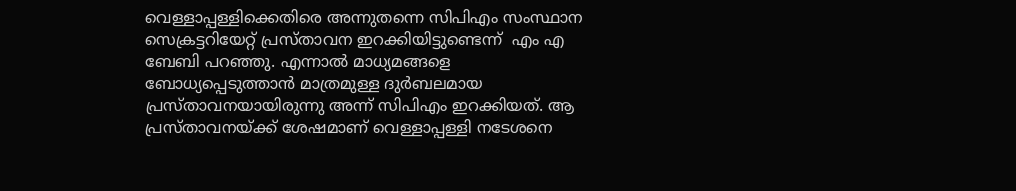വെള്ളാപ്പള്ളിക്കെതിരെ അന്നുതന്നെ സിപിഎം സംസ്ഥാന സെക്രട്ടറിയേറ്റ് പ്രസ്താവന ഇറക്കിയിട്ടുണ്ടെന്ന്  എം എ ബേബി പറഞ്ഞു. എന്നാൽ മാധ്യമങ്ങളെ ബോധ്യപ്പെടുത്താൻ മാത്രമുള്ള ദുർബലമായ പ്രസ്താവനയായിരുന്നു അന്ന് സിപിഎം ഇറക്കിയത്. ആ പ്രസ്താവനയ്ക്ക് ശേഷമാണ് വെള്ളാപ്പള്ളി നടേശനെ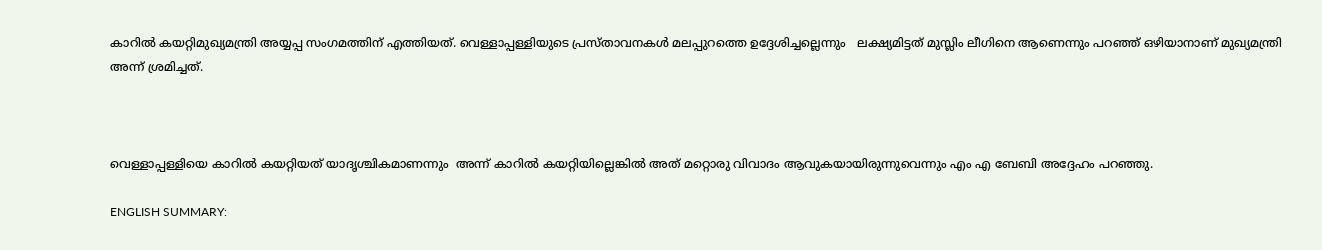കാറിൽ കയറ്റിമുഖ്യമന്ത്രി അയ്യപ്പ സംഗമത്തിന് എത്തിയത്. വെള്ളാപ്പള്ളിയുടെ പ്രസ്താവനകൾ മലപ്പുറത്തെ ഉദ്ദേശിച്ചല്ലെന്നും   ലക്ഷ്യമിട്ടത് മുസ്ലിം ലീഗിനെ ആണെന്നും പറഞ്ഞ് ഒഴിയാനാണ് മുഖ്യമന്ത്രി അന്ന് ശ്രമിച്ചത്.



വെള്ളാപ്പള്ളിയെ കാറിൽ കയറ്റിയത് യാദൃശ്ചികമാണന്നും  അന്ന് കാറിൽ കയറ്റിയില്ലെങ്കിൽ അത് മറ്റൊരു വിവാദം ആവുകയായിരുന്നുവെന്നും എം എ ബേബി അദ്ദേഹം പറഞ്ഞു.

ENGLISH SUMMARY: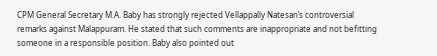CPM General Secretary M.A. Baby has strongly rejected Vellappally Natesan’s controversial remarks against Malappuram. He stated that such comments are inappropriate and not befitting someone in a responsible position. Baby also pointed out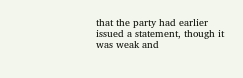that the party had earlier issued a statement, though it was weak and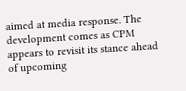aimed at media response. The development comes as CPM appears to revisit its stance ahead of upcoming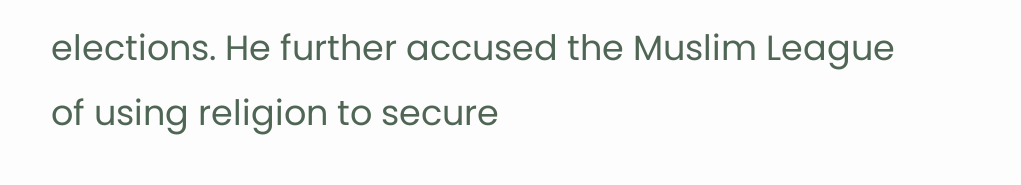elections. He further accused the Muslim League of using religion to secure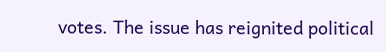votes. The issue has reignited political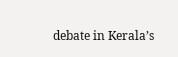debate in Kerala’s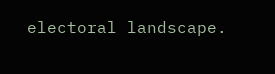electoral landscape.